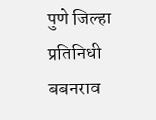पुणे जिल्हा प्रतिनिधी बबनराव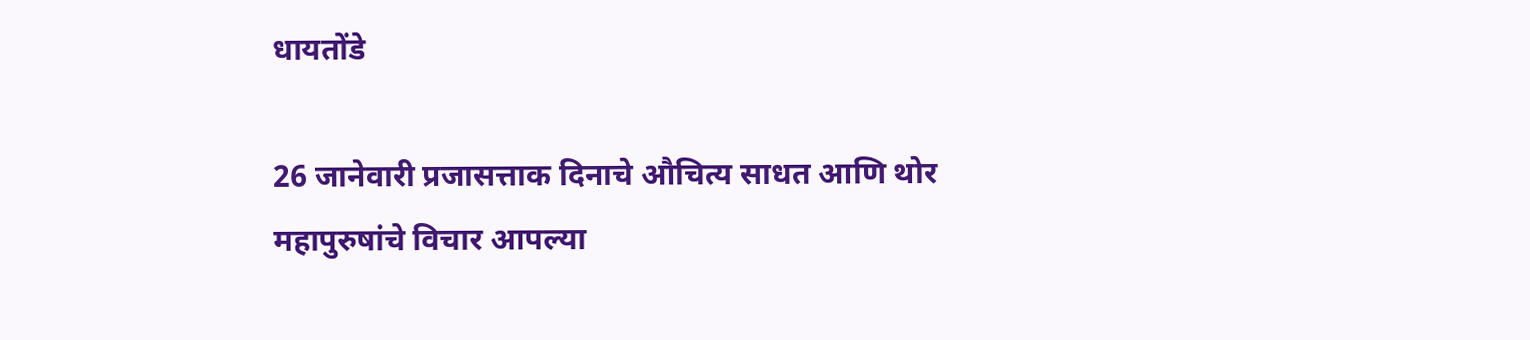धायतोंडे

26 जानेवारी प्रजासत्ताक दिनाचे औचित्य साधत आणि थोर महापुरुषांचे विचार आपल्या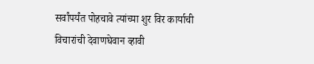सर्वांपर्यंत पोहचावे त्यांच्या शुर विर कार्याची विचारांची देवाणघेवान व्हावी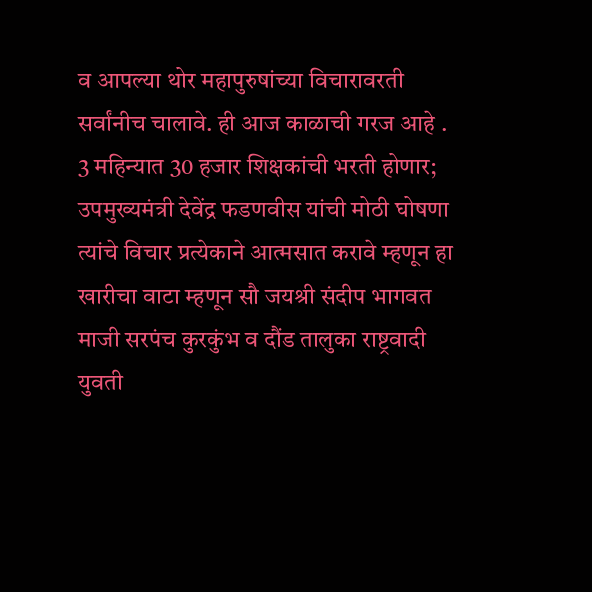व आपल्या थोर महापुरुषांच्या विचारावरती सर्वांनीच चालावे. ही आज काळाची गरज आहे .
3 महिन्यात 30 हजार शिक्षकांची भरती होणार; उपमुख्यमंत्री देवेंद्र फडणवीस यांची मोठी घोषणा
त्यांचे विचार प्रत्येकाने आत्मसात करावे म्हणून हा खारीचा वाटा म्हणून सौ जयश्री संदीप भागवत माजी सरपंच कुरकुंभ व दौंड तालुका राष्ट्रवादी युवती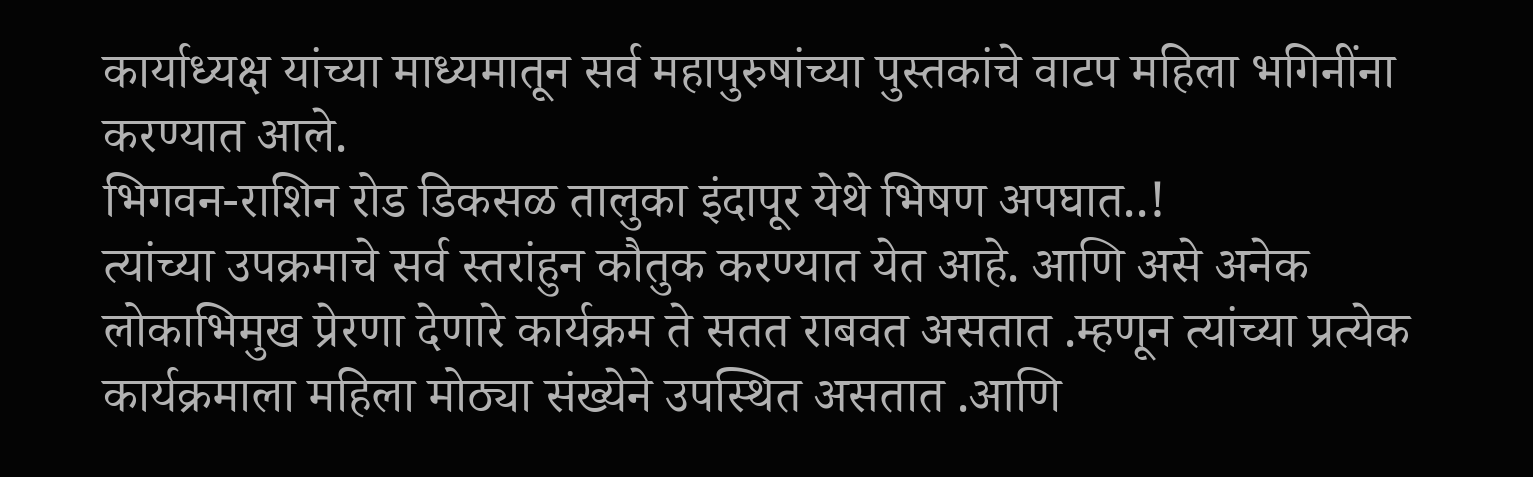कार्याध्यक्ष यांच्या माध्यमातून सर्व महापुरुषांच्या पुस्तकांचे वाटप महिला भगिनींना करण्यात आले.
भिगवन-राशिन रोड डिकसळ तालुका इंदापूर येथे भिषण अपघात..!
त्यांच्या उपक्रमाचे सर्व स्तरांहुन कौतुक करण्यात येत आहे. आणि असे अनेक लोकाभिमुख प्रेरणा देणारे कार्यक्रम ते सतत राबवत असतात .म्हणून त्यांच्या प्रत्येक कार्यक्रमाला महिला मोठ्या संख्येने उपस्थित असतात .आणि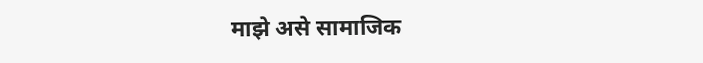माझे असे सामाजिक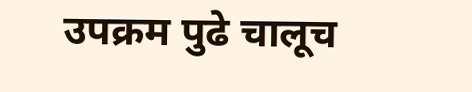उपक्रम पुढे चालूच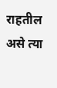राहतील असे त्या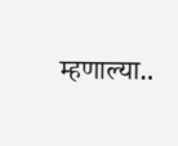म्हणाल्या..